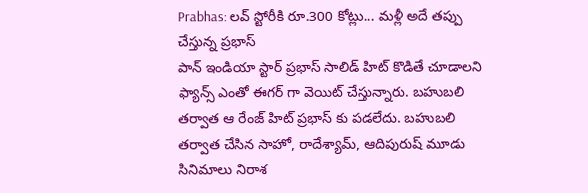Prabhas: లవ్ స్టోరీకి రూ.300 కోట్లు... మళ్లీ అదే తప్పు చేస్తున్న ప్రభాస్
పాన్ ఇండియా స్టార్ ప్రభాస్ సాలిడ్ హిట్ కొడితే చూడాలని ఫ్యాన్స్ ఎంతో ఈగర్ గా వెయిట్ చేస్తున్నారు. బహుబలి తర్వాత ఆ రేంజ్ హిట్ ప్రభాస్ కు పడలేదు. బహుబలి తర్వాత చేసిన సాహో, రాదేశ్యామ్, ఆదిపురుష్ మూడు సినిమాలు నిరాశ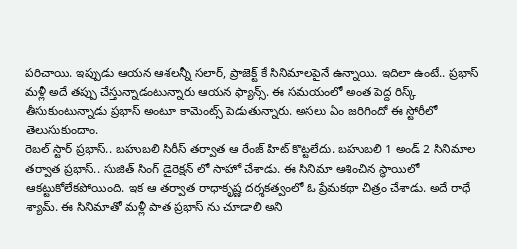పరిచాయి. ఇప్పుడు ఆయన ఆశలన్నీ సలార్, ప్రాజెక్ట్ కే సినిమాలపైనే ఉన్నాయి. ఇదిలా ఉంటే.. ప్రభాస్ మళ్లీ అదే తప్పు చేస్తున్నాడంటున్నారు ఆయన ఫ్యాన్స్. ఈ సమయంలో అంత పెద్ద రిస్క్ తీసుకుంటున్నాడు ప్రభాస్ అంటూ కామెంట్స్ పెడుతున్నారు. అసలు ఏం జరిగిందో ఈ స్టోరీలో తెలుసుకుందాం.
రెబల్ స్టార్ ప్రభాస్.. బహుబలి సిరీస్ తర్వాత ఆ రేంజ్ హిట్ కొట్టలేదు. బహుబలి 1 అండ్ 2 సినిమాల తర్వాత ప్రభాస్.. సుజిత్ సింగ్ డైరెక్షన్ లో సాహో చేశాడు. ఈ సినిమా ఆశించిన స్థాయిలో ఆకట్టుకోలేకపోయింది. ఇక ఆ తర్వాత రాధాకృష్ణ దర్శకత్వంలో ఓ ప్రేమకథా చిత్రం చేశాడు. అదే రాధే శ్యామ్. ఈ సినిమాతో మళ్లీ పాత ప్రభాస్ ను చూడాలి అని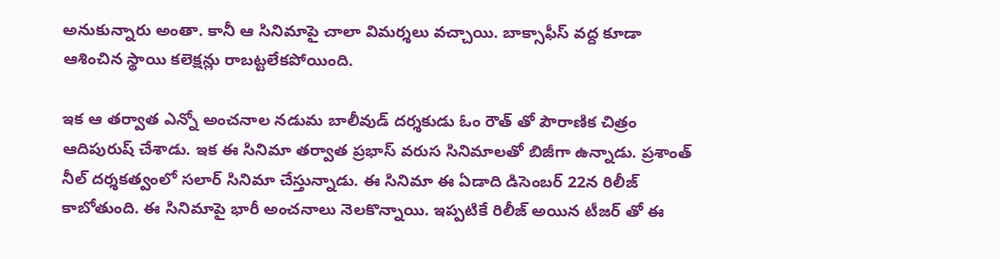అనుకున్నారు అంతా. కానీ ఆ సినిమాపై చాలా విమర్శలు వచ్చాయి. బాక్సాఫీస్ వద్ద కూడా ఆశించిన స్థాయి కలెక్షన్లు రాబట్టలేకపోయింది.

ఇక ఆ తర్వాత ఎన్నో అంచనాల నడుమ బాలీవుడ్ దర్శకుడు ఓం రౌత్ తో పౌరాణిక చిత్రం ఆదిపురుష్ చేశాడు. ఇక ఈ సినిమా తర్వాత ప్రభాస్ వరుస సినిమాలతో బిజీగా ఉన్నాడు. ప్రశాంత్ నీల్ దర్శకత్వంలో సలార్ సినిమా చేస్తున్నాడు. ఈ సినిమా ఈ ఏడాది డిసెంబర్ 22న రిలీజ్ కాబోతుంది. ఈ సినిమాపై భారీ అంచనాలు నెలకొన్నాయి. ఇప్పటికే రిలీజ్ అయిన టీజర్ తో ఈ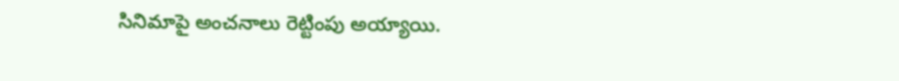సినిమాపై అంచనాలు రెట్టింపు అయ్యాయి.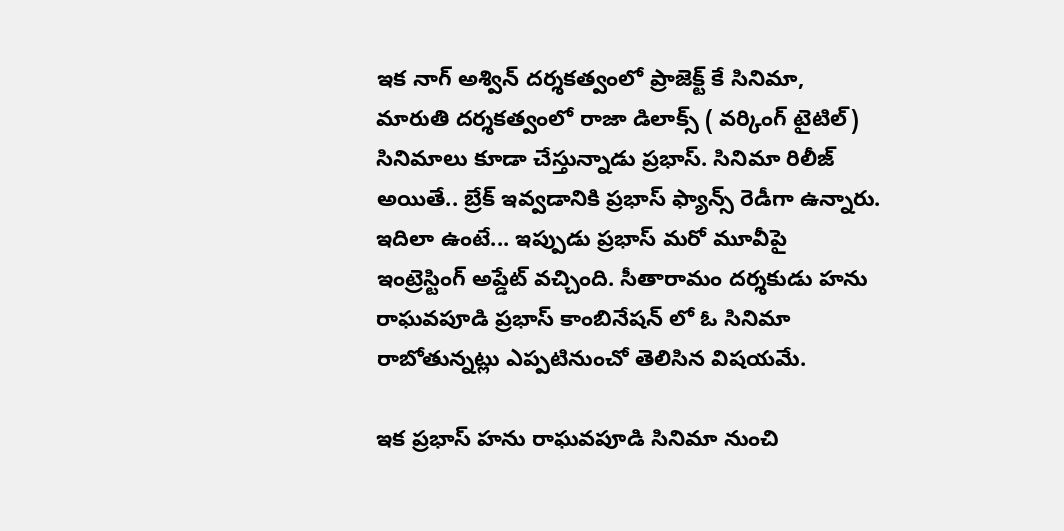ఇక నాగ్ అశ్విన్ దర్శకత్వంలో ప్రాజెక్ట్ కే సినిమా, మారుతి దర్శకత్వంలో రాజా డిలాక్స్ ( వర్కింగ్ టైటిల్) సినిమాలు కూడా చేస్తున్నాడు ప్రభాస్. సినిమా రిలీజ్ అయితే.. బ్రేక్ ఇవ్వడానికి ప్రభాస్ ఫ్యాన్స్ రెడీగా ఉన్నారు. ఇదిలా ఉంటే... ఇప్పుడు ప్రభాస్ మరో మూవీపై ఇంట్రెస్టింగ్ అప్డేట్ వచ్చింది. సీతారామం దర్శకుడు హను రాఘవపూడి ప్రభాస్ కాంబినేషన్ లో ఓ సినిమా రాబోతున్నట్లు ఎప్పటినుంచో తెలిసిన విషయమే.

ఇక ప్రభాస్ హను రాఘవపూడి సినిమా నుంచి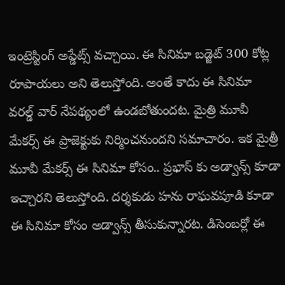ఇంట్రెస్టింగ్ అప్డేట్స్ వచ్చాయి. ఈ సినిమా బడ్జెట్ 300 కోట్ల రూపాయలు అని తెలుస్తోంది. అంతే కాదు ఈ సినిమా వరల్డ్ వార్ నేపథ్యంలో ఉండబోతుందట. మైత్రి మూవీ మేకర్స్ ఈ ప్రాజెక్టుకు నిర్మించనుందని సమాచారం. ఇక మైత్రీ మూవీ మేకర్స్ ఈ సినిమా కోసం.. ప్రభాస్ కు అడ్వాన్స్ కూడా ఇచ్చారని తెలుస్తోంది. దర్శకుడు హను రాఘవపూడి కూడా ఈ సినిమా కోసం అడ్వాన్స్ తీసుకున్నారట. డిసెంబర్లో ఈ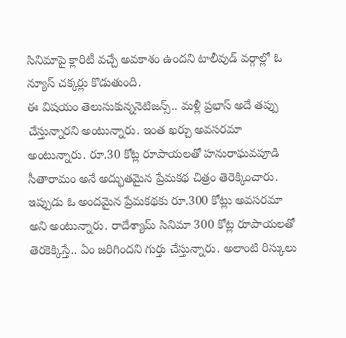సినిమాపై క్లారిటీ వచ్చే అవకాశం ఉందని టాలీవుడ్ వర్గాల్లో ఓ న్యూస్ చక్కర్లు కొడుతుంది.
ఈ విషయం తెలుసుకున్ననెటిజన్స్.. మళ్లీ ప్రభాస్ అదే తప్పు చేస్తున్నారని అంటున్నారు. ఇంత ఖర్చు అవసరమా అంటున్నారు. రూ.30 కోట్ల రూపాయలతో హనురాఘవపూడి సీతారామం అనే అద్భుతమైన ప్రేమకథ చిత్రం తెరెక్కించారు. ఇప్పుడు ఓ అందమైన ప్రేమకథకు రూ.300 కోట్లు అవసరమా అని అంటున్నారు. రాదేశ్యామ్ సినిమా 300 కోట్ల రూపాయలతో తెరకెక్కిస్తే.. ఏం జరిగిందని గుర్తు చేస్తున్నారు. అలాంటి రిస్కులు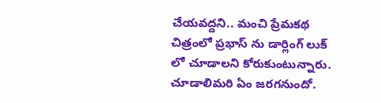చేయవద్దని.. మంచి ప్రేమకథ చిత్రంలో ప్రభాస్ ను డార్లింగ్ లుక్ లో చూడాలని కోరుకుంటున్నారు. చూడాలిమరి ఏం జరగనుందో.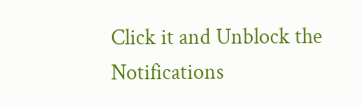Click it and Unblock the Notifications